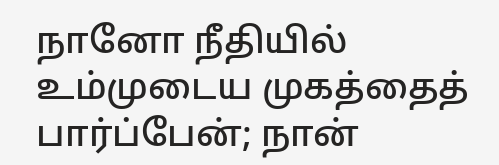நானோ நீதியில் உம்முடைய முகத்தைத் பார்ப்பேன்; நான்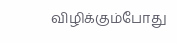விழிக்கும்போது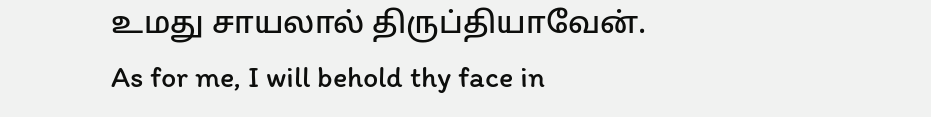உமது சாயலால் திருப்தியாவேன்.
As for me, I will behold thy face in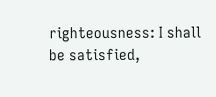righteousness: I shall be satisfied,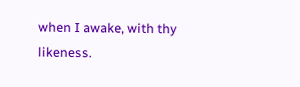when I awake, with thy likeness.